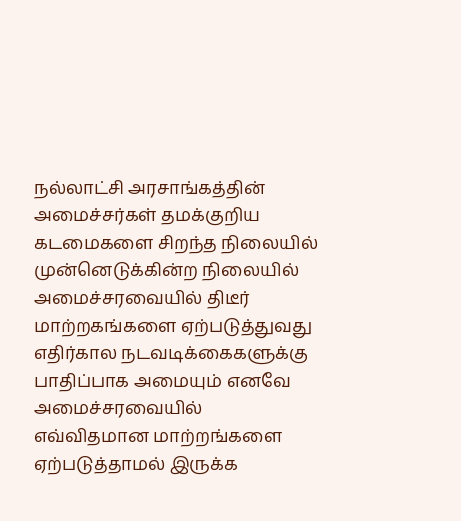நல்லாட்சி அரசாங்கத்தின் அமைச்சர்கள் தமக்குறிய கடமைகளை சிறந்த நிலையில் முன்னெடுக்கின்ற நிலையில் அமைச்சரவையில் திடீர் மாற்றகங்களை ஏற்படுத்துவது எதிர்கால நடவடிக்கைகளுக்கு பாதிப்பாக அமையும் எனவே அமைச்சரவையில் எவ்விதமான மாற்றங்களை ஏற்படுத்தாமல் இருக்க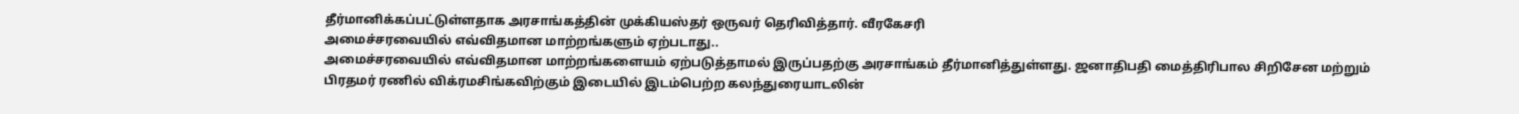தீர்மானிக்கப்பட்டுள்ளதாக அரசாங்கத்தின் முக்கியஸ்தர் ஒருவர் தெரிவித்தார். வீரகேசரி
அமைச்சரவையில் எவ்விதமான மாற்றங்களும் ஏற்படாது..
அமைச்சரவையில் எவ்விதமான மாற்றங்களையம் ஏற்படுத்தாமல் இருப்பதற்கு அரசாங்கம் தீர்மானித்துள்ளது. ஜனாதிபதி மைத்திரிபால சிறிசேன மற்றும் பிரதமர் ரணில் விக்ரமசிங்கவிற்கும் இடையில் இடம்பெற்ற கலந்துரையாடலின்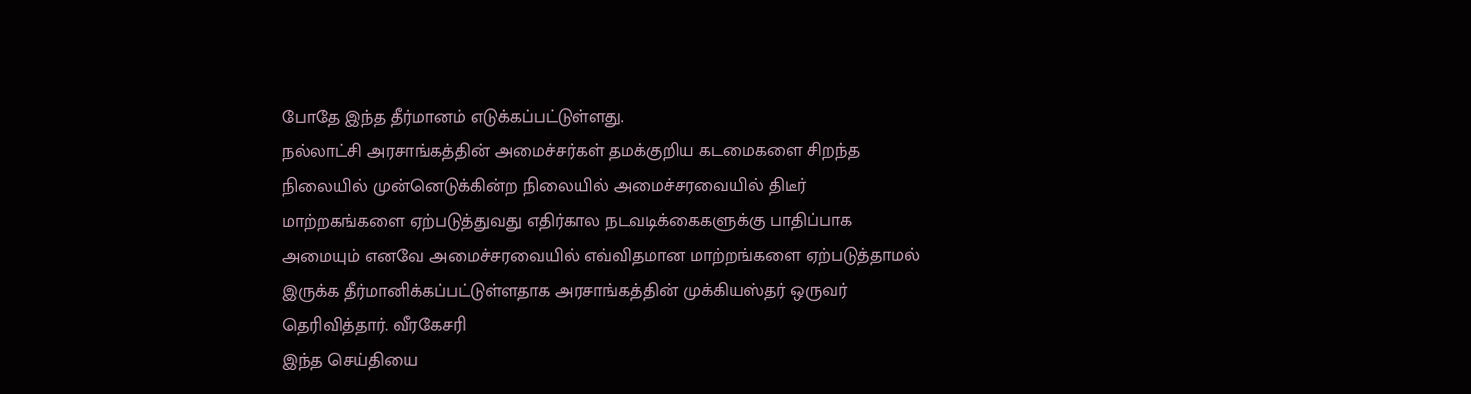போதே இந்த தீர்மானம் எடுக்கப்பட்டுள்ளது.
நல்லாட்சி அரசாங்கத்தின் அமைச்சர்கள் தமக்குறிய கடமைகளை சிறந்த நிலையில் முன்னெடுக்கின்ற நிலையில் அமைச்சரவையில் திடீர் மாற்றகங்களை ஏற்படுத்துவது எதிர்கால நடவடிக்கைகளுக்கு பாதிப்பாக அமையும் எனவே அமைச்சரவையில் எவ்விதமான மாற்றங்களை ஏற்படுத்தாமல் இருக்க தீர்மானிக்கப்பட்டுள்ளதாக அரசாங்கத்தின் முக்கியஸ்தர் ஒருவர் தெரிவித்தார். வீரகேசரி
இந்த செய்தியை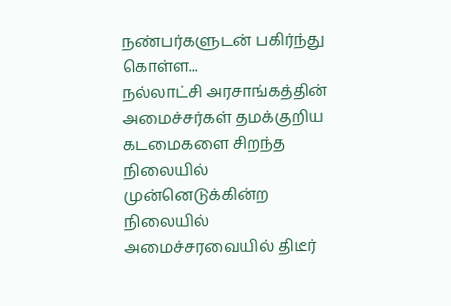நண்பர்களுடன் பகிர்ந்து கொள்ள...
நல்லாட்சி அரசாங்கத்தின் அமைச்சர்கள் தமக்குறிய கடமைகளை சிறந்த நிலையில் முன்னெடுக்கின்ற நிலையில் அமைச்சரவையில் திடீர்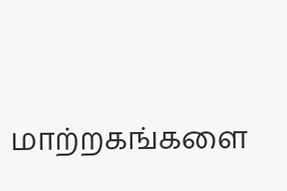மாற்றகங்களை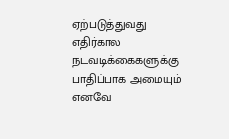ஏற்படுத்துவது எதிர்கால நடவடிக்கைகளுக்கு பாதிப்பாக அமையும் எனவே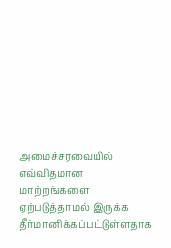அமைச்சரவையில் எவ்விதமான மாற்றங்களை ஏற்படுத்தாமல் இருக்க தீர்மானிக்கப்பட்டுள்ளதாக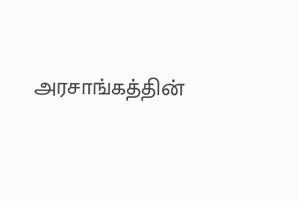அரசாங்கத்தின்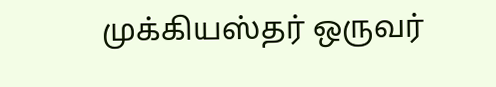முக்கியஸ்தர் ஒருவர்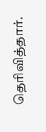தெரிவித்தார்.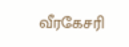வீரகேசரி